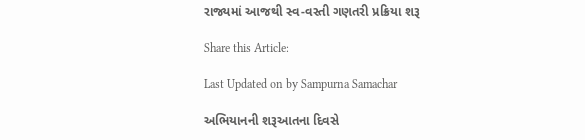રાજ્યમાં આજથી સ્વ-વસ્તી ગણતરી પ્રક્રિયા શરૂ

Share this Article:

Last Updated on by Sampurna Samachar

અભિયાનની શરૂઆતના દિવસે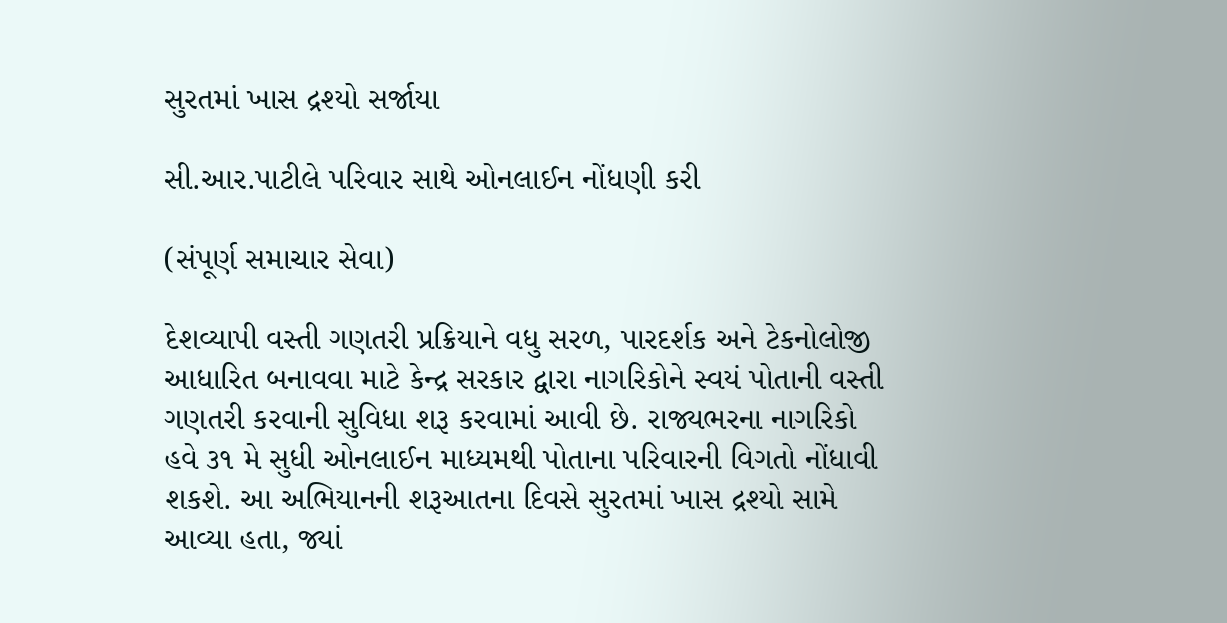સુરતમાં ખાસ દ્રશ્યો સર્જાયા

સી.આર.પાટીલે પરિવાર સાથે ઓનલાઈન નોંધણી કરી

(સંપૂર્ણ સમાચાર સેવા)

દેશવ્યાપી વસ્તી ગણતરી પ્રક્રિયાને વધુ સરળ, પારદર્શક અને ટેકનોલોજી આધારિત બનાવવા માટે કેન્દ્ર સરકાર દ્વારા નાગરિકોને સ્વયં પોતાની વસ્તી ગણતરી કરવાની સુવિધા શરૂ કરવામાં આવી છે. રાજ્યભરના નાગરિકો હવે ૩૧ મે સુધી ઓનલાઈન માધ્યમથી પોતાના પરિવારની વિગતો નોંધાવી શકશે. આ અભિયાનની શરૂઆતના દિવસે સુરતમાં ખાસ દ્રશ્યો સામે આવ્યા હતા, જ્યાં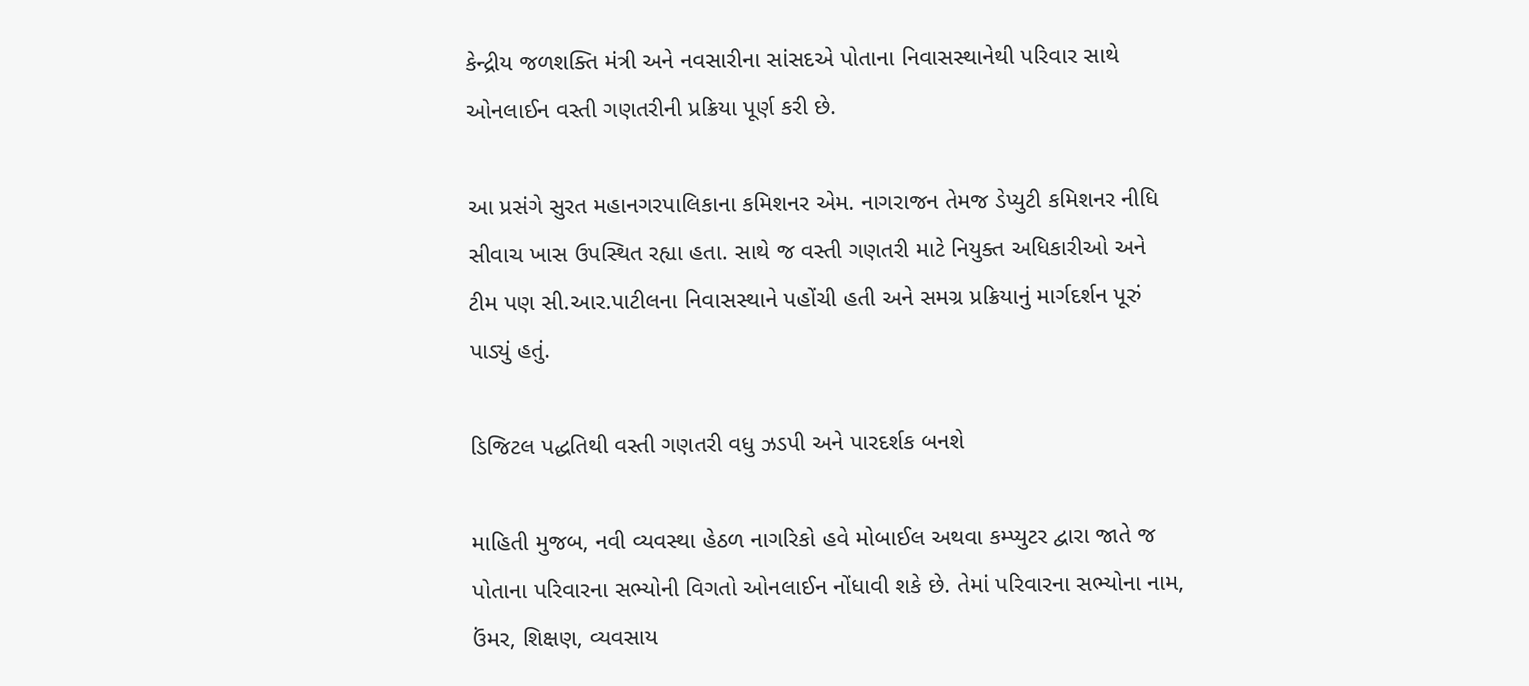કેન્દ્રીય જળશક્તિ મંત્રી અને નવસારીના સાંસદએ પોતાના નિવાસસ્થાનેથી પરિવાર સાથે ઓનલાઈન વસ્તી ગણતરીની પ્રક્રિયા પૂર્ણ કરી છે.

આ પ્રસંગે સુરત મહાનગરપાલિકાના કમિશનર એમ. નાગરાજન તેમજ ડેપ્યુટી કમિશનર નીધિ સીવાચ ખાસ ઉપસ્થિત રહ્યા હતા. સાથે જ વસ્તી ગણતરી માટે નિયુક્ત અધિકારીઓ અને ટીમ પણ સી.આર.પાટીલના નિવાસસ્થાને પહોંચી હતી અને સમગ્ર પ્રક્રિયાનું માર્ગદર્શન પૂરું પાડ્યું હતું.

ડિજિટલ પદ્ધતિથી વસ્તી ગણતરી વધુ ઝડપી અને પારદર્શક બનશે

માહિતી મુજબ, નવી વ્યવસ્થા હેઠળ નાગરિકો હવે મોબાઈલ અથવા કમ્પ્યુટર દ્વારા જાતે જ પોતાના પરિવારના સભ્યોની વિગતો ઓનલાઈન નોંધાવી શકે છે. તેમાં પરિવારના સભ્યોના નામ, ઉંમર, શિક્ષણ, વ્યવસાય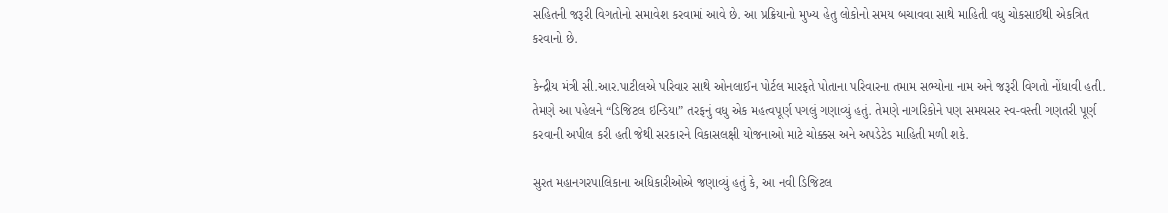સહિતની જરૂરી વિગતોનો સમાવેશ કરવામાં આવે છે. આ પ્રક્રિયાનો મુખ્ય હેતુ લોકોનો સમય બચાવવા સાથે માહિતી વધુ ચોકસાઈથી એકત્રિત કરવાનો છે.

કેન્દ્રીય મંત્રી સી.આર.પાટીલએ પરિવાર સાથે ઓનલાઈન પોર્ટલ મારફતે પોતાના પરિવારના તમામ સભ્યોના નામ અને જરૂરી વિગતો નોંધાવી હતી. તેમણે આ પહેલને “ડિજિટલ ઇન્ડિયા” તરફનું વધુ એક મહત્વપૂર્ણ પગલું ગણાવ્યું હતું. તેમણે નાગરિકોને પણ સમયસર સ્વ-વસ્તી ગણતરી પૂર્ણ કરવાની અપીલ કરી હતી જેથી સરકારને વિકાસલક્ષી યોજનાઓ માટે ચોક્કસ અને અપડેટેડ માહિતી મળી શકે.

સુરત મહાનગરપાલિકાના અધિકારીઓએ જણાવ્યું હતું કે, આ નવી ડિજિટલ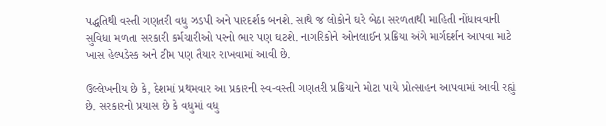પદ્ધતિથી વસ્તી ગણતરી વધુ ઝડપી અને પારદર્શક બનશે. સાથે જ લોકોને ઘરે બેઠા સરળતાથી માહિતી નોંધાવવાની સુવિધા મળતા સરકારી કર્મચારીઓ પરનો ભાર પણ ઘટશે. નાગરિકોને ઓનલાઈન પ્રક્રિયા અંગે માર્ગદર્શન આપવા માટે ખાસ હેલ્પડેસ્ક અને ટીમ પણ તૈયાર રાખવામાં આવી છે.

ઉલ્લેખનીય છે કે, દેશમાં પ્રથમવાર આ પ્રકારની સ્વ-વસ્તી ગણતરી પ્રક્રિયાને મોટા પાયે પ્રોત્સાહન આપવામાં આવી રહ્યું છે. સરકારનો પ્રયાસ છે કે વધુમાં વધુ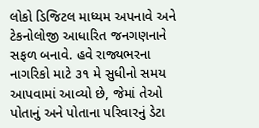લોકો ડિજિટલ માધ્યમ અપનાવે અને ટેકનોલોજી આધારિત જનગણનાને સફળ બનાવે. હવે રાજ્યભરના નાગરિકો માટે ૩૧ મે સુધીનો સમય આપવામાં આવ્યો છે, જેમાં તેઓ પોતાનું અને પોતાના પરિવારનું ડેટા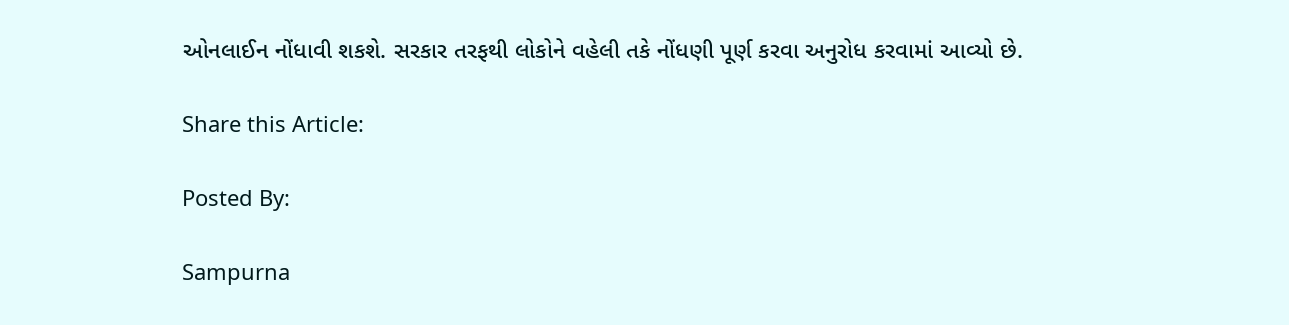ઓનલાઈન નોંધાવી શકશે. સરકાર તરફથી લોકોને વહેલી તકે નોંધણી પૂર્ણ કરવા અનુરોધ કરવામાં આવ્યો છે.

Share this Article:

Posted By:

Sampurna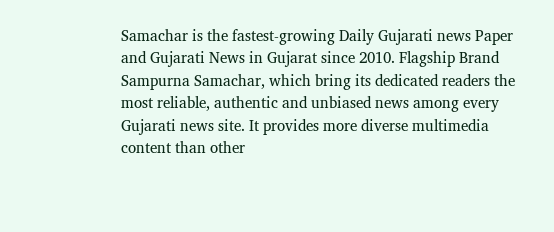Samachar is the fastest-growing Daily Gujarati news Paper and Gujarati News in Gujarat since 2010. Flagship Brand Sampurna Samachar, which bring its dedicated readers the most reliable, authentic and unbiased news among every Gujarati news site. It provides more diverse multimedia content than other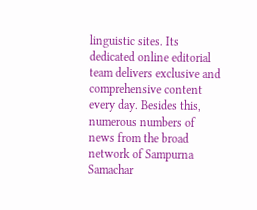linguistic sites. Its dedicated online editorial team delivers exclusive and comprehensive content every day. Besides this, numerous numbers of news from the broad network of Sampurna Samachar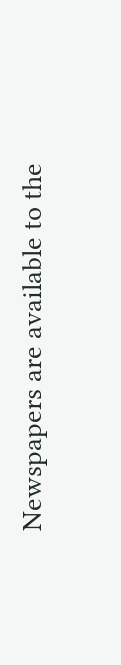Newspapers are available to the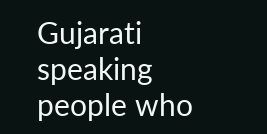Gujarati speaking people who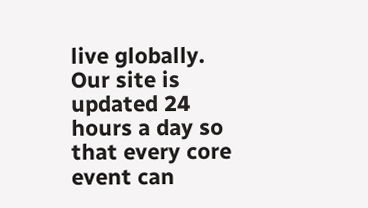live globally. Our site is updated 24 hours a day so that every core event can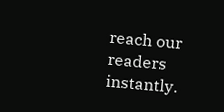reach our readers instantly.